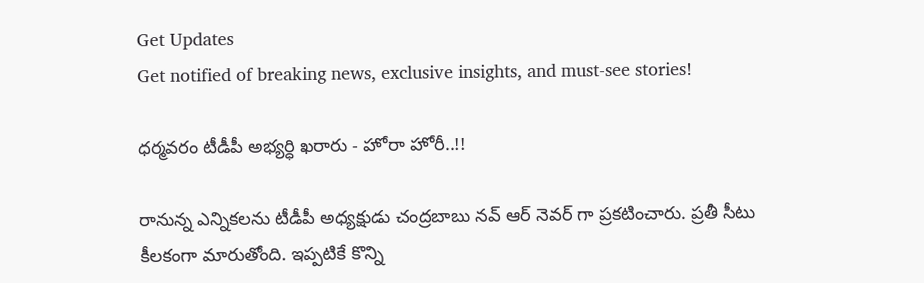Get Updates
Get notified of breaking news, exclusive insights, and must-see stories!

ధర్మవరం టీడీపీ అభ్యర్ధి ఖరారు - హోరా హోరీ..!!

రానున్న ఎన్నికలను టీడీపీ అధ్యక్షుడు చంద్రబాబు నవ్ ఆర్ నెవర్ గా ప్రకటించారు. ప్రతీ సీటు కీలకంగా మారుతోంది. ఇప్పటికే కొన్ని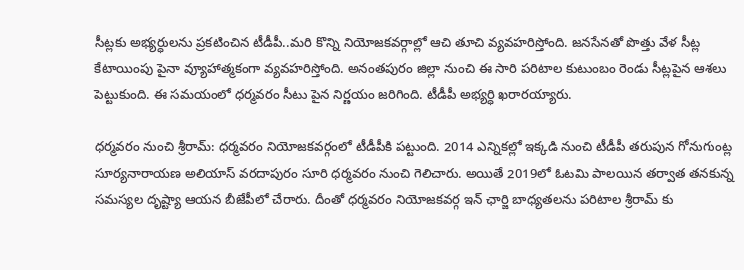సీట్లకు అభ్యర్ధులను ప్రకటించిన టీడీపీ..మరి కొన్ని నియోజకవర్గాల్లో ఆచి తూచి వ్యవహరిస్తోంది. జనసేనతో పొత్తు వేళ సీట్ల కేటాయింపు పైనా వ్యూహాత్మకంగా వ్యవహరిస్తోంది. అనంతపురం జిల్లా నుంచి ఈ సారి పరిటాల కుటుంబం రెండు సీట్లపైన ఆశలు పెట్టుకుంది. ఈ సమయంలో ధర్మవరం సీటు పైన నిర్ణయం జరిగింది. టీడీపీ అభ్యర్ధి ఖరారయ్యారు.

ధర్మవరం నుంచి శ్రీరామ్: ధర్మవరం నియోజకవర్గంలో టీడీపీకి పట్టుంది. 2014 ఎన్నికల్లో ఇక్కడి నుంచి టీడీపీ తరుపున గోనుగుంట్ల సూర్యనారాయణ అలియాస్ వరదాపురం సూరి ధర్మవరం నుంచి గెలిచారు. అయితే 2019లో ఓటమి పాలయిన తర్వాత తనకున్న సమస్యల దృష్ట్యా ఆయన బీజేపీలో చేరారు. దీంతో ధర్మవరం నియోజకవర్గ ఇన్ ఛార్జి బాధ్యతలను పరిటాల శ్రీరామ్ కు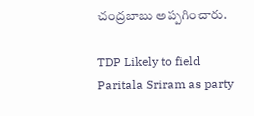చంద్రబాబు అప్పగించారు.

TDP Likely to field Paritala Sriram as party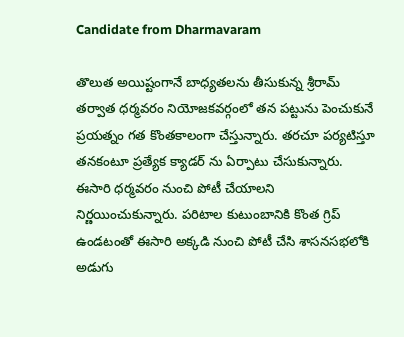Candidate from Dharmavaram

తొలుత అయిష్టంగానే బాధ్యతలను తీసుకున్న శ్రీరామ్ తర్వాత ధర్మవరం నియోజకవర్గంలో తన పట్టును పెంచుకునే ప్రయత్నం గత కొంతకాలంగా చేస్తున్నారు. తరచూ పర్యటిస్తూ తనకంటూ ప్రత్యేక క్యాడర్ ను ఏర్పాటు చేసుకున్నారు. ఈసారి ధర్మవరం నుంచి పోటీ చేయాలని నిర్ణయించుకున్నారు. పరిటాల కుటుంబానికి కొంత గ్రిప్ ఉండటంతో ఈసారి అక్కడి నుంచి పోటీ చేసి శాసనసభలోకి అడుగు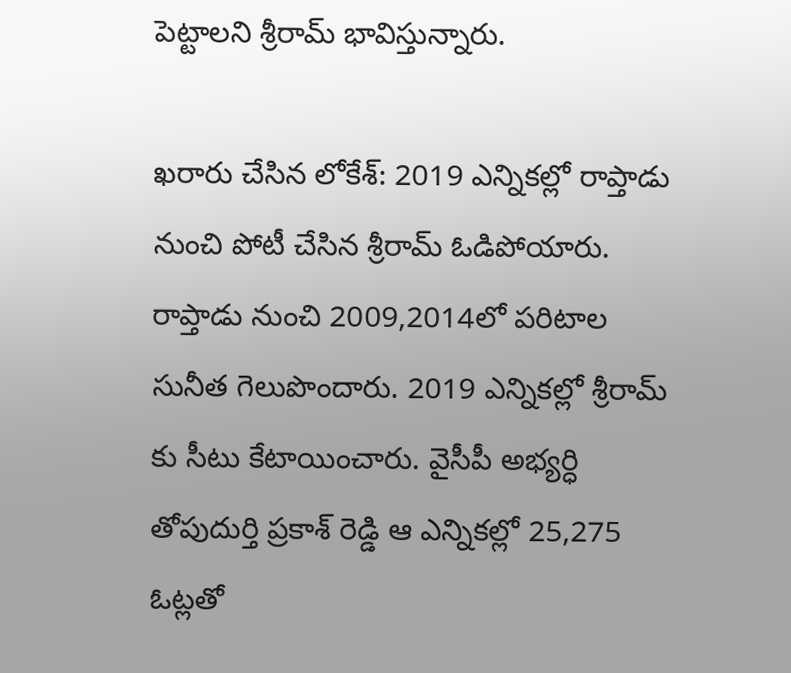పెట్టాలని శ్రీరామ్ భావిస్తున్నారు.

ఖరారు చేసిన లోకేశ్: 2019 ఎన్నికల్లో రాప్తాడు నుంచి పోటీ చేసిన శ్రీరామ్ ఓడిపోయారు. రాప్తాడు నుంచి 2009,2014లో పరిటాల సునీత గెలుపొందారు. 2019 ఎన్నికల్లో శ్రీరామ్ కు సీటు కేటాయించారు. వైసీపీ అభ్యర్ధి తోపుదుర్తి ప్రకాశ్ రెడ్డి ఆ ఎన్నికల్లో 25,275 ఓట్లతో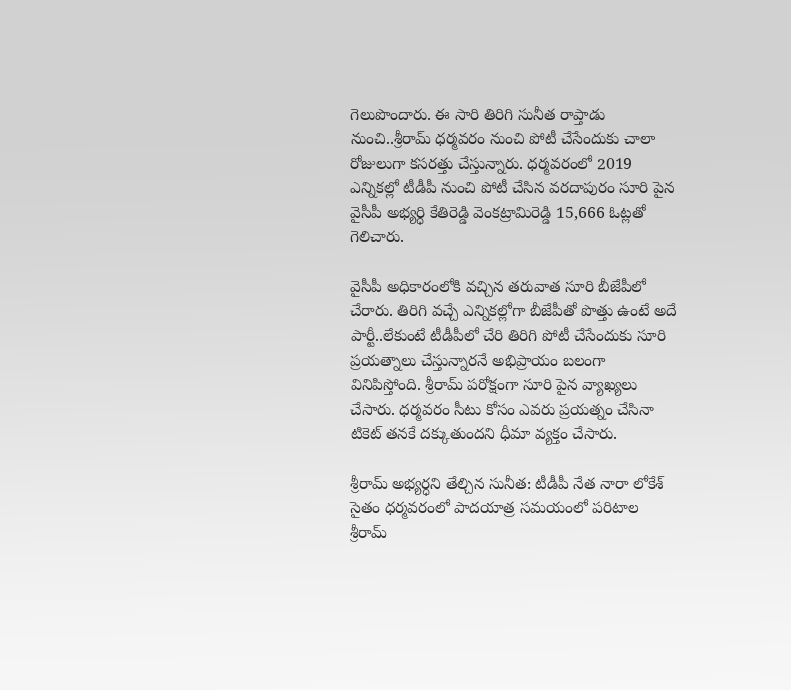గెలుపొందారు. ఈ సారి తిరిగి సునీత రాప్తాడు నుంచి..శ్రీరామ్ ధర్మవరం నుంచి పోటీ చేసేందుకు చాలా రోజులుగా కసరత్తు చేస్తున్నారు. ధర్మవరంలో 2019 ఎన్నికల్లో టీడీపీ నుంచి పోటీ చేసిన వరదాపురం సూరి పైన వైసీపీ అభ్యర్ధి కేతిరెడ్డి వెంకట్రామిరెడ్డి 15,666 ఓట్లతో గెలిచారు.

వైసీపీ అధికారంలోకి వచ్చిన తరువాత సూరి బీజేపీలో చేరారు. తిరిగి వచ్చే ఎన్నికల్లోగా బీజేపీతో పొత్తు ఉంటే అదే పార్టీ..లేకుంటే టీడీపీలో చేరి తిరిగి పోటీ చేసేందుకు సూరి ప్రయత్నాలు చేస్తున్నారనే అభిప్రాయం బలంగా వినిపిస్తోంది. శ్రీరామ్ పరోక్షంగా సూరి పైన వ్యాఖ్యలు చేసారు. ధర్మవరం సీటు కోసం ఎవరు ప్రయత్నం చేసినా టికెట్ తనకే దక్కుతుందని ధీమా వ్యక్తం చేసారు.

శ్రీరామ్ అభ్యర్ధని తేల్చిన సునీత: టీడీపీ నేత నారా లోకేశ్ సైతం ధర్మవరంలో పాదయాత్ర సమయంలో పరిటాల శ్రీరామ్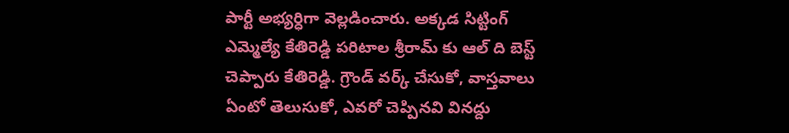పార్టీ అభ్యర్ధిగా వెల్లడించారు. అక్కడ సిట్టింగ్ ఎమ్మెల్యే కేతిరెడ్డి పరిటాల శ్రీరామ్ కు ఆల్ ది బెస్ట్ చెప్పారు కేతిరెడ్డి. గ్రౌండ్ వర్క్ చేసుకో, వాస్తవాలు ఏంటో తెలుసుకో, ఎవరో చెప్పినవి వినద్దు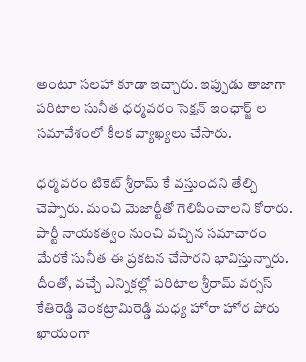అంటూ సలహా కూడా ఇచ్చారు. ఇప్పుడు తాజాగా పరిటాల సునీత ధర్మవరం సెక్షన్ ఇంఛార్జ్ ల సమావేశంలో కీలక వ్యాఖ్యలు చేసారు.

ధర్మవరం టికెట్ శ్రీరామ్ కే వస్తుందని తేల్చి చెప్పారు. మంచి మెజార్టీతో గెలిపించాలని కోరారు. పార్టీ నాయకత్వం నుంచి వచ్చిన సమాచారం మేరకే సునీత ఈ ప్రకటన చేసారని భావిస్తున్నారు. దీంతో, వచ్చే ఎన్నికల్లో పరిటాల శ్రీరామ్ వర్సస్ కేతిరెడ్డి వెంకట్రామిరెడ్డి మధ్య హోరా హోర పోరు ఖాయంగా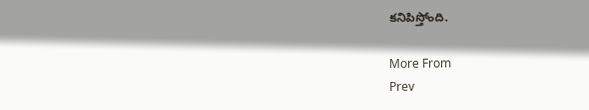కనిపిస్తోంది.

More From
Prev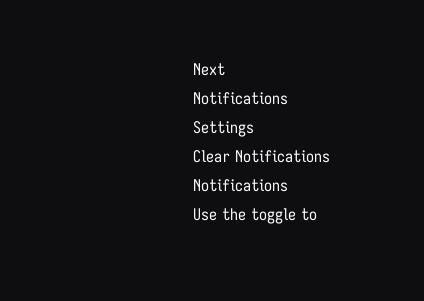Next
Notifications
Settings
Clear Notifications
Notifications
Use the toggle to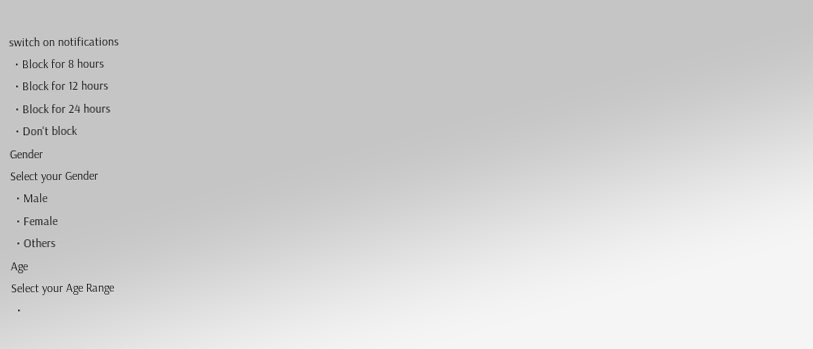switch on notifications
  • Block for 8 hours
  • Block for 12 hours
  • Block for 24 hours
  • Don't block
Gender
Select your Gender
  • Male
  • Female
  • Others
Age
Select your Age Range
  •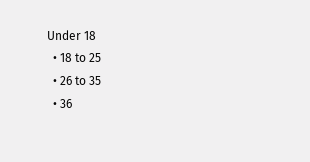Under 18
  • 18 to 25
  • 26 to 35
  • 36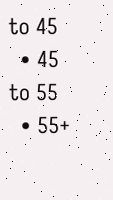to 45
  • 45 to 55
  • 55+